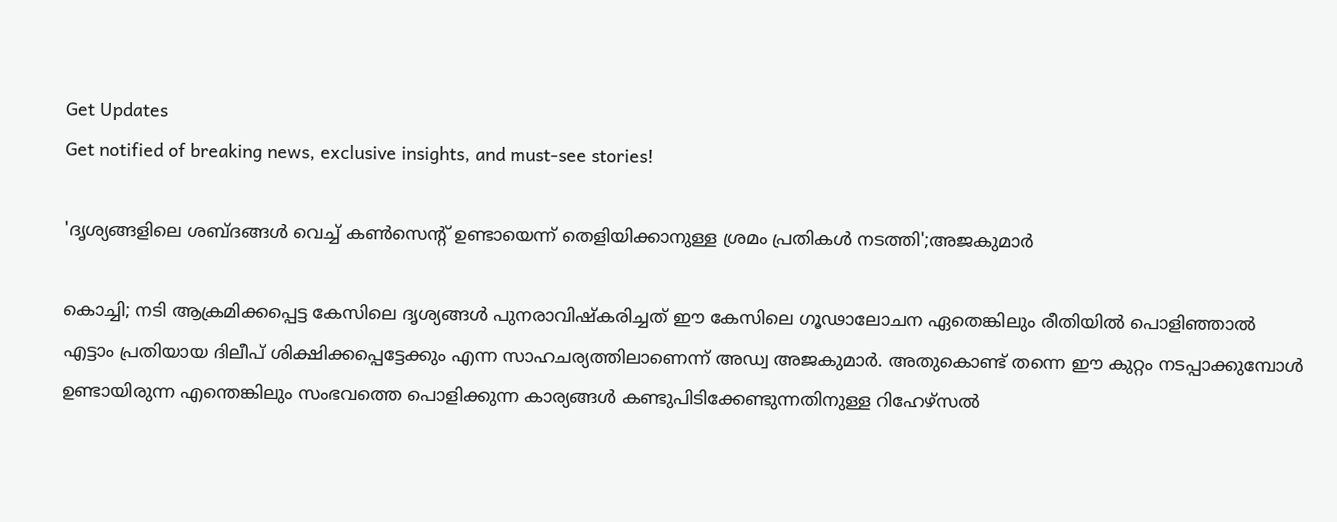Get Updates
Get notified of breaking news, exclusive insights, and must-see stories!

'ദൃശ്യങ്ങളിലെ ശബ്ദങ്ങൾ വെച്ച് കൺസെന്റ് ഉണ്ടായെന്ന് തെളിയിക്കാനുള്ള ശ്രമം പ്രതികൾ നടത്തി';അജകുമാർ

കൊച്ചി; നടി ആക്രമിക്കപ്പെട്ട കേസിലെ ദൃശ്യങ്ങൾ പുനരാവിഷ്കരിച്ചത് ഈ കേസിലെ ഗൂഢാലോചന ഏതെങ്കിലും രീതിയിൽ പൊളിഞ്ഞാൽ എട്ടാം പ്രതിയായ ദിലീപ് ശിക്ഷിക്കപ്പെട്ടേക്കും എന്ന സാഹചര്യത്തിലാണെന്ന് അഡ്വ അജകുമാർ. അതുകൊണ്ട് തന്നെ ഈ കുറ്റം നടപ്പാക്കുമ്പോൾ ഉണ്ടായിരുന്ന എന്തെങ്കിലും സംഭവത്തെ പൊളിക്കുന്ന കാര്യങ്ങൾ കണ്ടുപിടിക്കേണ്ടുന്നതിനുള്ള റിഹേഴ്സൽ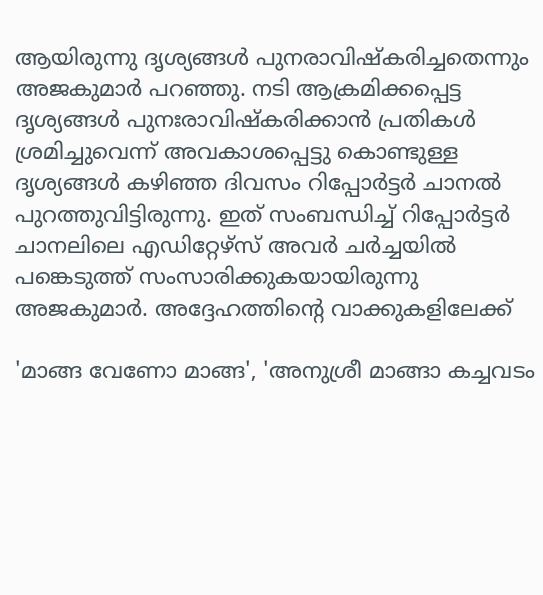ആയിരുന്നു ദൃശ്യങ്ങൾ പുനരാവിഷ്കരിച്ചതെന്നും അജകുമാർ പറഞ്ഞു. നടി ആക്രമിക്കപ്പെട്ട ദൃശ്യങ്ങൾ പുനഃരാവിഷ്കരിക്കാൻ പ്രതികൾ ശ്രമിച്ചുവെന്ന് അവകാശപ്പെട്ടു കൊണ്ടുള്ള ദൃശ്യങ്ങൾ കഴിഞ്ഞ ദിവസം റിപ്പോർട്ടർ ചാനൽ പുറത്തുവിട്ടിരുന്നു. ഇത് സംബന്ധിച്ച് റിപ്പോർട്ടർ ചാനലിലെ എഡിറ്റേഴ്സ് അവർ ചർച്ചയിൽ പങ്കെടുത്ത് സംസാരിക്കുകയായിരുന്നു അജകുമാർ. അദ്ദേഹത്തിന്റെ വാക്കുകളിലേക്ക്

'മാങ്ങ വേണോ മാങ്ങ', 'അനുശ്രീ മാങ്ങാ കച്ചവടം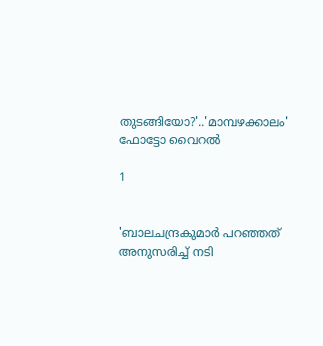തുടങ്ങിയോ?'..'മാമ്പഴക്കാലം' ഫോട്ടോ വൈറൽ

1


'ബാലചന്ദ്രകുമാർ പറഞ്ഞത് അനുസരിച്ച് നടി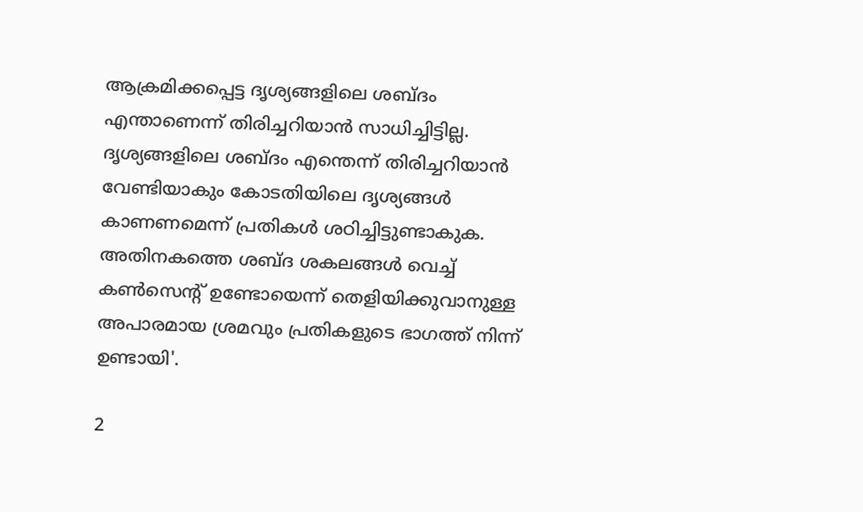ആക്രമിക്കപ്പെട്ട ദൃശ്യങ്ങളിലെ ശബ്ദം എന്താണെന്ന് തിരിച്ചറിയാൻ സാധിച്ചിട്ടില്ല. ദൃശ്യങ്ങളിലെ ശബ്ദം എന്തെന്ന് തിരിച്ചറിയാൻ വേണ്ടിയാകും കോടതിയിലെ ദൃശ്യങ്ങൾ കാണണമെന്ന് പ്രതികൾ ശഠിച്ചിട്ടുണ്ടാകുക. അതിനകത്തെ ശബ്ദ ശകലങ്ങൾ വെച്ച് കൺസെന്റ് ഉണ്ടോയെന്ന് തെളിയിക്കുവാനുള്ള അപാരമായ ശ്രമവും പ്രതികളുടെ ഭാഗത്ത് നിന്ന് ഉണ്ടായി'.

2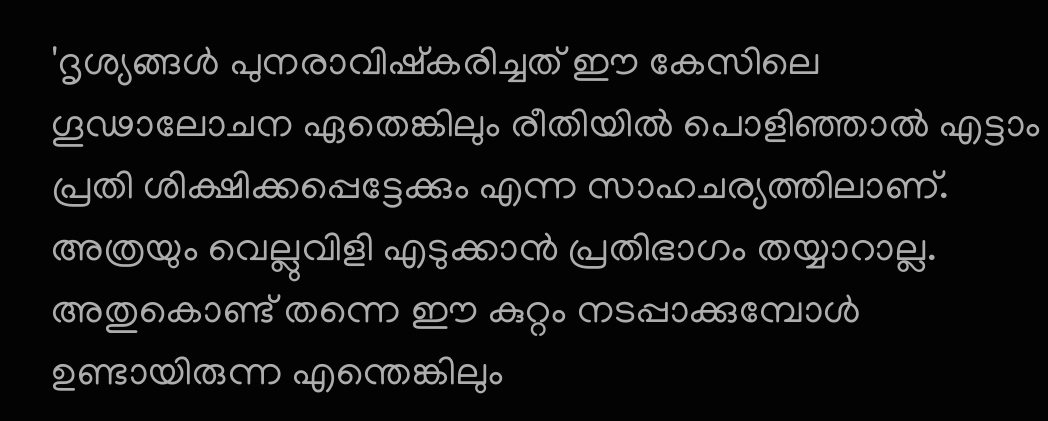'ദൃശ്യങ്ങൾ പുനരാവിഷ്കരിച്ചത് ഈ കേസിലെ ഗൂഢാലോചന ഏതെങ്കിലും രീതിയിൽ പൊളിഞ്ഞാൽ എട്ടാം പ്രതി ശിക്ഷിക്കപ്പെട്ടേക്കും എന്ന സാഹചര്യത്തിലാണ്. അത്രയും വെല്ലുവിളി എടുക്കാൻ പ്രതിഭാഗം തയ്യാറാല്ല. അതുകൊണ്ട് തന്നെ ഈ കുറ്റം നടപ്പാക്കുമ്പോൾ ഉണ്ടായിരുന്ന എന്തെങ്കിലും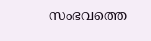സംഭവത്തെ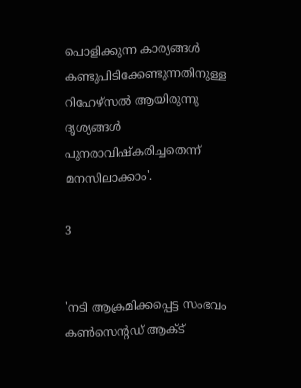പൊളിക്കുന്ന കാര്യങ്ങൾ കണ്ടുപിടിക്കേണ്ടുന്നതിനുള്ള റിഹേഴ്സൽ ആയിരുന്നു ദൃശ്യങ്ങൾ പുനരാവിഷ്കരിച്ചതെന്ന് മനസിലാക്കാം'.

3


'നടി ആക്രമിക്കപ്പെട്ട സംഭവം കൺസെന്റഡ് ആക്ട്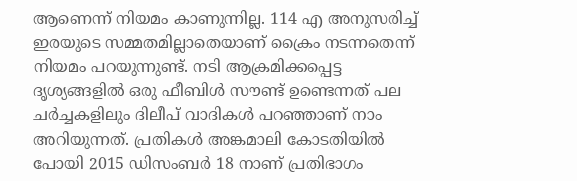ആണെന്ന് നിയമം കാണുന്നില്ല. 114 എ അനുസരിച്ച് ഇരയുടെ സമ്മതമില്ലാതെയാണ് ക്രൈം നടന്നതെന്ന് നിയമം പറയുന്നുണ്ട്. നടി ആക്രമിക്കപ്പെട്ട ദൃശ്യങ്ങളിൽ ഒരു ഫീബിൾ സൗണ്ട് ഉണ്ടെന്നത് പല ചർച്ചകളിലും ദിലീപ് വാദികൾ പറഞ്ഞാണ് നാം അറിയുന്നത്. പ്രതികൾ അങ്കമാലി കോടതിയിൽ പോയി 2015 ഡിസംബർ 18 നാണ് പ്രതിഭാഗം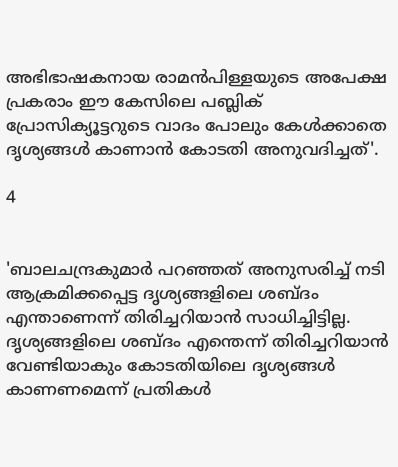അഭിഭാഷകനായ രാമൻപിള്ളയുടെ അപേക്ഷ പ്രകരാം ഈ കേസിലെ പബ്ലിക് പ്രോസിക്യൂട്ടറുടെ വാദം പോലും കേൾക്കാതെ ദൃശ്യങ്ങൾ കാണാൻ കോടതി അനുവദിച്ചത്'.

4


'ബാലചന്ദ്രകുമാർ പറഞ്ഞത് അനുസരിച്ച് നടി ആക്രമിക്കപ്പെട്ട ദൃശ്യങ്ങളിലെ ശബ്ദം എന്താണെന്ന് തിരിച്ചറിയാൻ സാധിച്ചിട്ടില്ല. ദൃശ്യങ്ങളിലെ ശബ്ദം എന്തെന്ന് തിരിച്ചറിയാൻ വേണ്ടിയാകും കോടതിയിലെ ദൃശ്യങ്ങൾ കാണണമെന്ന് പ്രതികൾ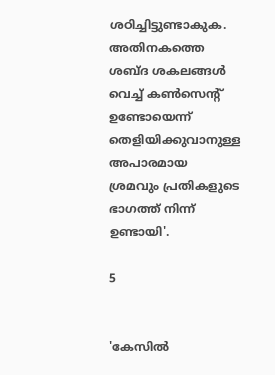ശഠിച്ചിട്ടുണ്ടാകുക. അതിനകത്തെ ശബ്ദ ശകലങ്ങൾ വെച്ച് കൺസെന്റ് ഉണ്ടോയെന്ന് തെളിയിക്കുവാനുള്ള അപാരമായ ശ്രമവും പ്രതികളുടെ ഭാഗത്ത് നിന്ന് ഉണ്ടായി'.

5


'കേസിൽ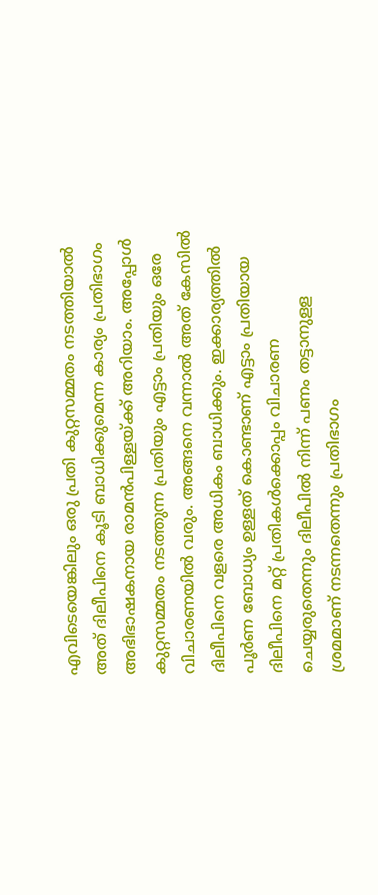എവിടെയെങ്കിലും ഒരു പ്രതി കുറ്റസമ്മതം നടത്തിയാൽ അത് ദിലീപിനെ കൂടി ബാധിക്കുമെന്ന കാര്യം പ്രതിഭാഗം അഭിഭാഷകനായ രാമൻപിള്ളയ്ക്ക് അറിയാം. അപ്പോൾ കുറ്റസമ്മതം നടത്തുന്ന പ്രതിയും എട്ടാം പ്രതിയും ഒരേ വിചാരണയിൽ വരും. അങ്ങനെ വന്നാൽ അത് കേസിൽ ദിലീപിനെ വളരെ അധികം ബാധിക്കും. ഇക്കാര്യത്തിൽ പൂർണ ബോധ്യം ഉള്ളത് കൊണ്ടാണ് എട്ടാം പ്രതിയായ ദിലീപിനെ മറ്റ് പ്രതികൾക്കൊപ്പം വിചാരണ ചെയ്യരുതെന്നും ദിലീപിൽ നിന്ന് പണം തട്ടാനുളള ശ്രമമാണ് നടന്നതെന്നും പ്രതിഭാഗം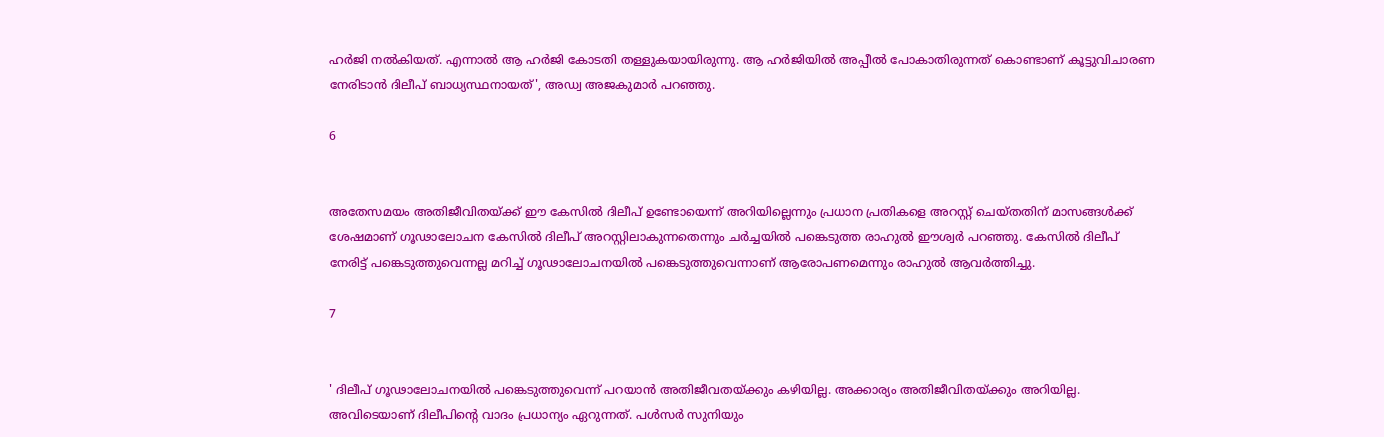ഹർജി നൽകിയത്. എന്നാൽ ആ ഹർജി കോടതി തള്ളുകയായിരുന്നു. ആ ഹർജിയിൽ അപ്പീൽ പോകാതിരുന്നത് കൊണ്ടാണ് കൂട്ടുവിചാരണ നേരിടാൻ ദിലീപ് ബാധ്യസ്ഥനായത്', അഡ്വ അജകുമാർ പറഞ്ഞു.

6


അതേസമയം അതിജീവിതയ്ക്ക് ഈ കേസിൽ ദിലീപ് ഉണ്ടോയെന്ന് അറിയില്ലെന്നും പ്രധാന പ്രതികളെ അറസ്റ്റ് ചെയ്തതിന് മാസങ്ങൾക്ക് ശേഷമാണ് ഗൂഢാലോചന കേസിൽ ദിലീപ് അറസ്റ്റിലാകുന്നതെന്നും ചർച്ചയിൽ പങ്കെടുത്ത രാഹുൽ ഈശ്വർ പറഞ്ഞു. കേസിൽ ദിലീപ് നേരിട്ട് പങ്കെടുത്തുവെന്നല്ല മറിച്ച് ഗൂഢാലോചനയിൽ പങ്കെടുത്തുവെന്നാണ് ആരോപണമെന്നും രാഹുൽ ആവർത്തിച്ചു.

7


' ദിലീപ് ഗൂഢാലോചനയിൽ പങ്കെടുത്തുവെന്ന് പറയാൻ അതിജീവതയ്ക്കും കഴിയില്ല. അക്കാര്യം അതിജീവിതയ്ക്കും അറിയില്ല. അവിടെയാണ് ദിലീപിന്റെ വാദം പ്രധാന്യം ഏറുന്നത്. പൾസർ സുനിയും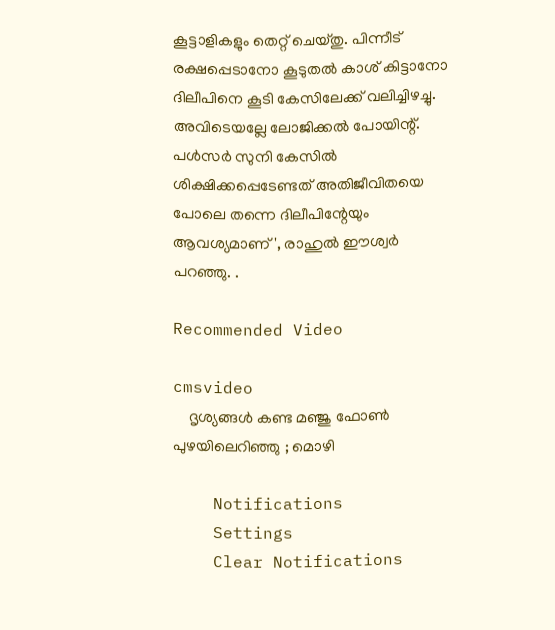കൂട്ടാളികളും തെറ്റ് ചെയ്തു. പിന്നീട് രക്ഷപ്പെടാനോ കൂടുതൽ കാശ് കിട്ടാനോ ദിലീപിനെ കൂടി കേസിലേക്ക് വലിച്ചിഴച്ചു. അവിടെയല്ലേ ലോജിക്കൽ പോയിന്റ്. പൾസർ സുനി കേസിൽ ശിക്ഷിക്കപ്പെടേണ്ടത് അതിജീവിതയെ പോലെ തന്നെ ദിലീപിന്റേയും ആവശ്യമാണ്', രാഹുൽ ഈശ്വർ പറഞ്ഞു. .

Recommended Video

cmsvideo
    ദൃശ്യങ്ങൾ കണ്ട മഞ്ജു ഫോൺ പുഴയിലെറിഞ്ഞു ; മൊഴി

    Notifications
    Settings
    Clear Notifications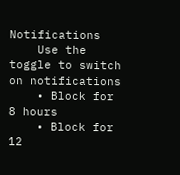Notifications
    Use the toggle to switch on notifications
    • Block for 8 hours
    • Block for 12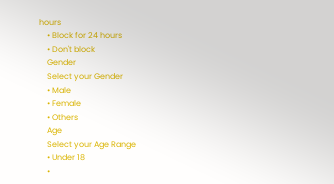hours
    • Block for 24 hours
    • Don't block
    Gender
    Select your Gender
    • Male
    • Female
    • Others
    Age
    Select your Age Range
    • Under 18
    •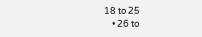18 to 25
    • 26 to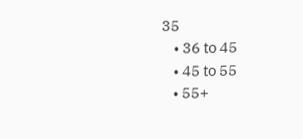35
    • 36 to 45
    • 45 to 55
    • 55+